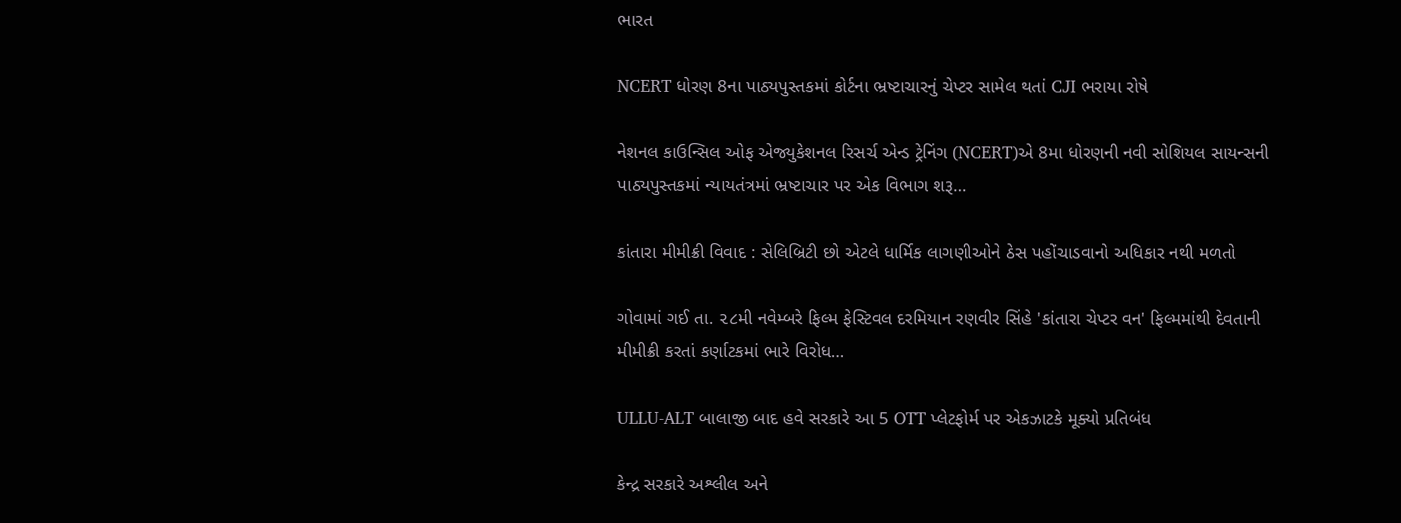ભારત

NCERT ધોરણ 8ના પાઠ્યપુસ્તકમાં કોર્ટના ભ્રષ્ટાચારનું ચેપ્ટર સામેલ થતાં CJI ભરાયા રોષે

નેશનલ કાઉન્સિલ ઓફ એજ્યુકેશનલ રિસર્ચ એન્ડ ટ્રેનિંગ (NCERT)એ 8મા ધોરણની નવી સોશિયલ સાયન્સની પાઠ્યપુસ્તકમાં ન્યાયતંત્રમાં ભ્રષ્ટાચાર પર એક વિભાગ શરૂ…

કાંતારા મીમીક્રી વિવાદ : સેલિબ્રિટી છો એટલે ધાર્મિક લાગણીઓને ઠેસ પહોંચાડવાનો અધિકાર નથી મળતો

ગોવામાં ગઈ તા. ૨૮મી નવેમ્બરે ફિલ્મ ફેસ્ટિવલ દરમિયાન રણવીર સિંહે 'કાંતારા ચેપ્ટર વન' ફિલ્મમાંથી દેવતાની મીમીક્રી કરતાં કર્ણાટકમાં ભારે વિરોધ…

ULLU-ALT બાલાજી બાદ હવે સરકારે આ 5 OTT પ્લેટફોર્મ પર એકઝાટકે મૂક્યો પ્રતિબંધ

કેન્દ્ર સરકારે અશ્લીલ અને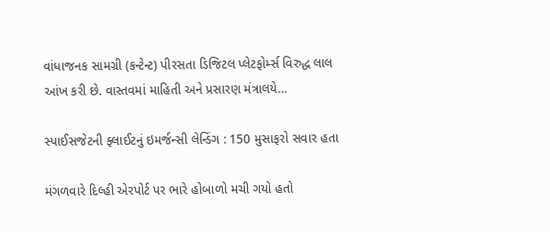વાંધાજનક સામગ્રી (કન્ટેન્ટ) પીરસતા ડિજિટલ પ્લેટફોર્મ્સ વિરુદ્ધ લાલ આંખ કરી છે. વાસ્તવમાં માહિતી અને પ્રસારણ મંત્રાલયે…

સ્પાઈસજેટની ફ્લાઈટનું ઇમર્જન્સી લેન્ડિંગ : 150 મુસાફરો સવાર હતા

મંગળવારે દિલ્હી એરપોર્ટ પર ભારે હોબાળો મચી ગયો હતો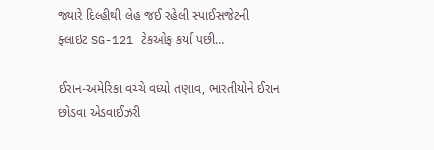જ્યારે દિલ્હીથી લેહ જઈ રહેલી સ્પાઈસજેટની ફ્લાઇટ SG-121 ટેકઓફ કર્યા પછી…

ઈરાન-અમેરિકા વચ્ચે વધ્યો તણાવ, ભારતીયોને ઈરાન છોડવા એડવાઈઝરી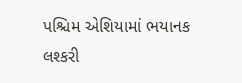પશ્ચિમ એશિયામાં ભયાનક લશ્કરી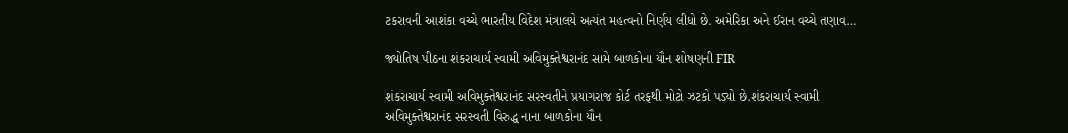ટકરાવની આશંકા વચ્ચે ભારતીય વિદેશ મંત્રાલયે અત્યંત મહત્વનો નિર્ણય લીધો છે. અમેરિકા અને ઈરાન વચ્ચે તણાવ…

જ્યોતિષ પીઠના શંકરાચાર્ય સ્વામી અવિમુક્તેશ્વરાનંદ સામે બાળકોના યૌન શોષણની FIR

શંકરાચાર્ય સ્વામી અવિમુક્તેશ્વરાનંદ સરસ્વતીને પ્રયાગરાજ કોર્ટ તરફથી મોટો ઝટકો પડ્યો છે.શંકરાચાર્ય સ્વામી અવિમુક્તેશ્વરાનંદ સરસ્વતી વિરુદ્ધ નાના બાળકોના યૌન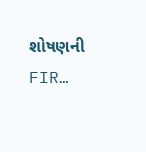શોષણની FIR…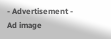- Advertisement -
Ad image